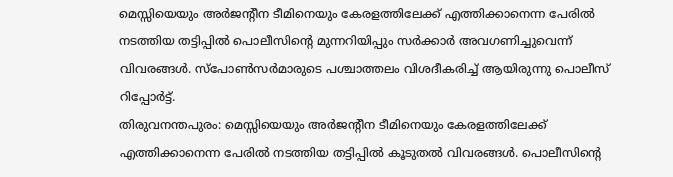മെസ്സിയെയും അർജൻ്റീന ടീമിനെയും കേരളത്തിലേക്ക് എത്തിക്കാനെന്ന പേരിൽ നടത്തിയ തട്ടിപ്പിൽ പൊലീസിൻ്റെ മുന്നറിയിപ്പും സർക്കാർ അവഗണിച്ചുവെന്ന് വിവരങ്ങൾ. സ്പോൺസർമാരുടെ പശ്ചാത്തലം വിശദീകരിച്ച് ആയിരുന്നു പൊലീസ് റിപ്പോർട്ട്.
തിരുവനന്തപുരം: മെസ്സിയെയും അർജൻ്റീന ടീമിനെയും കേരളത്തിലേക്ക് എത്തിക്കാനെന്ന പേരിൽ നടത്തിയ തട്ടിപ്പിൽ കൂടുതൽ വിവരങ്ങൾ. പൊലീസിൻ്റെ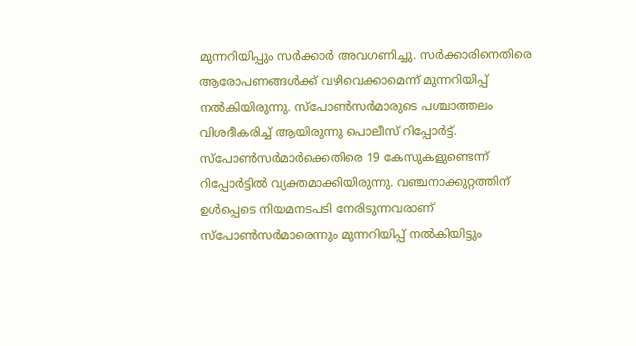മുന്നറിയിപ്പും സർക്കാർ അവഗണിച്ചു. സർക്കാരിനെതിരെ ആരോപണങ്ങൾക്ക് വഴിവെക്കാമെന്ന് മുന്നറിയിപ്പ് നൽകിയിരുന്നു. സ്പോൺസർമാരുടെ പശ്ചാത്തലം വിശദീകരിച്ച് ആയിരുന്നു പൊലീസ് റിപ്പോർട്ട്.
സ്പോൺസർമാർക്കെതിരെ 19 കേസുകളുണ്ടെന്ന് റിപ്പോർട്ടിൽ വ്യക്തമാക്കിയിരുന്നു. വഞ്ചനാക്കുറ്റത്തിന് ഉൾപ്പെടെ നിയമനടപടി നേരിടുന്നവരാണ് സ്പോൺസർമാരെന്നും മുന്നറിയിപ്പ് നൽകിയിട്ടും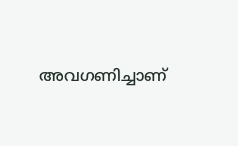അവഗണിച്ചാണ്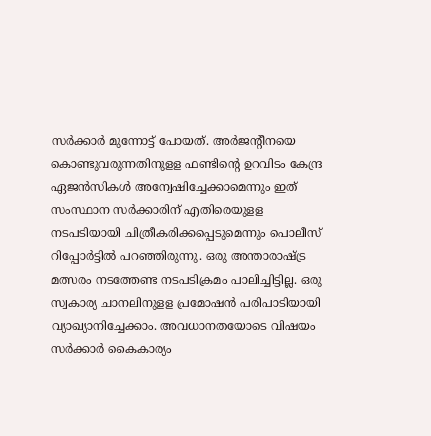സർക്കാർ മുന്നോട്ട് പോയത്. അർജന്റീനയെ കൊണ്ടുവരുന്നതിനുളള ഫണ്ടിന്റെ ഉറവിടം കേന്ദ്ര ഏജൻസികൾ അന്വേഷിച്ചേക്കാമെന്നും ഇത് സംസ്ഥാന സർക്കാരിന് എതിരെയുളള നടപടിയായി ചിത്രീകരിക്കപ്പെടുമെന്നും പൊലീസ് റിപ്പോർട്ടിൽ പറഞ്ഞിരുന്നു. ഒരു അന്താരാഷ്ട്ര മത്സരം നടത്തേണ്ട നടപടിക്രമം പാലിച്ചിട്ടില്ല. ഒരു സ്വകാര്യ ചാനലിനുളള പ്രമോഷൻ പരിപാടിയായി വ്യാഖ്യാനിച്ചേക്കാം. അവധാനതയോടെ വിഷയം സർക്കാർ കൈകാര്യം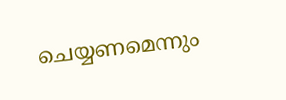ചെയ്യണമെന്നും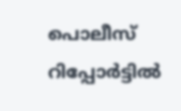പൊലീസ് റിപ്പോർട്ടിൽ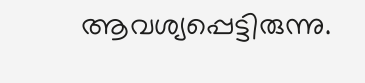ആവശ്യപ്പെട്ടിരുന്നു.